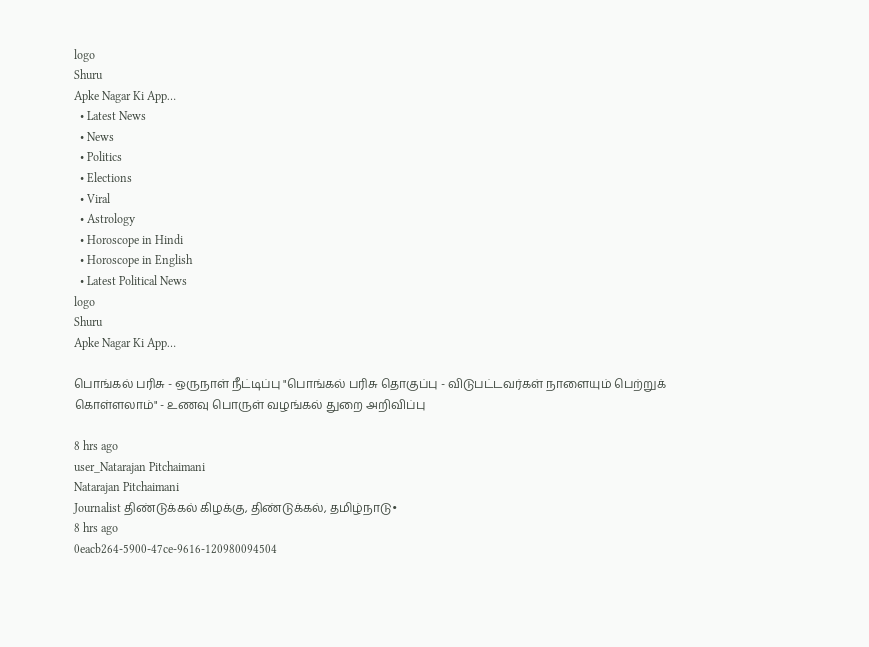logo
Shuru
Apke Nagar Ki App…
  • Latest News
  • News
  • Politics
  • Elections
  • Viral
  • Astrology
  • Horoscope in Hindi
  • Horoscope in English
  • Latest Political News
logo
Shuru
Apke Nagar Ki App…

பொங்கல் பரிசு - ஒருநாள் நீட்டிப்பு "பொங்கல் பரிசு தொகுப்பு - விடுபட்டவர்கள் நாளையும் பெற்றுக் கொள்ளலாம்" - உணவு பொருள் வழங்கல் துறை அறிவிப்பு

8 hrs ago
user_Natarajan Pitchaimani
Natarajan Pitchaimani
Journalist திண்டுக்கல் கிழக்கு, திண்டுக்கல், தமிழ்நாடு•
8 hrs ago
0eacb264-5900-47ce-9616-120980094504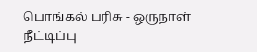பொங்கல் பரிசு - ஒருநாள் நீட்டிப்பு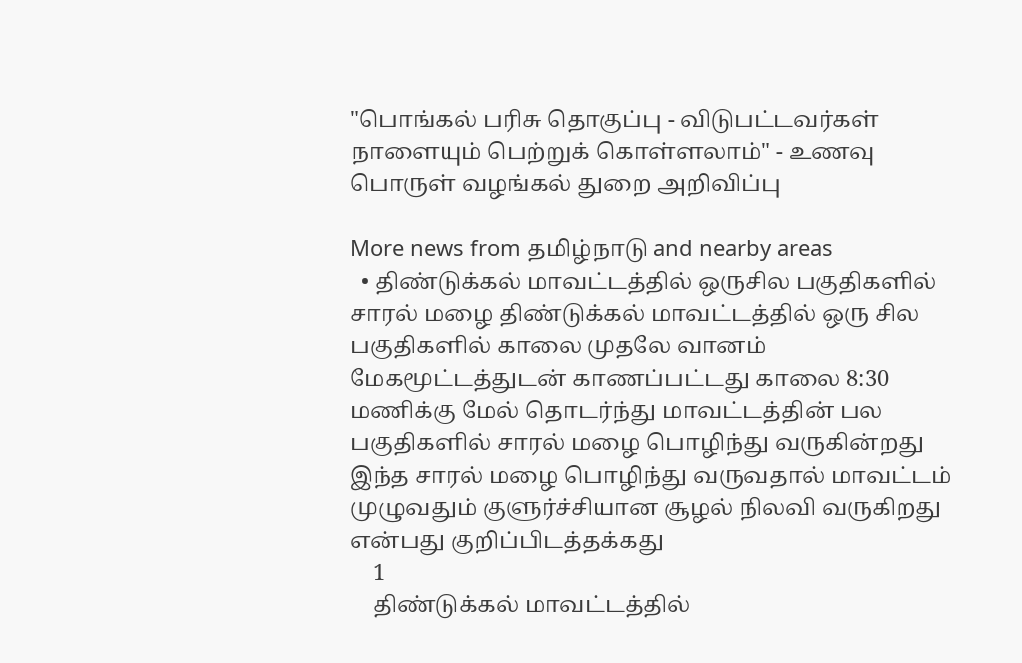"பொங்கல் பரிசு தொகுப்பு - விடுபட்டவர்கள் நாளையும் பெற்றுக் கொள்ளலாம்" - உணவு பொருள் வழங்கல் துறை அறிவிப்பு

More news from தமிழ்நாடு and nearby areas
  • திண்டுக்கல் மாவட்டத்தில் ஒருசில பகுதிகளில் சாரல் மழை திண்டுக்கல் மாவட்டத்தில் ஒரு சில பகுதிகளில் காலை முதலே வானம் மேகமூட்டத்துடன் காணப்பட்டது காலை 8:30 மணிக்கு மேல் தொடர்ந்து மாவட்டத்தின் பல பகுதிகளில் சாரல் மழை பொழிந்து வருகின்றது இந்த சாரல் மழை பொழிந்து வருவதால் மாவட்டம் முழுவதும் குளுர்ச்சியான சூழல் நிலவி வருகிறது என்பது குறிப்பிடத்தக்கது
    1
    திண்டுக்கல் மாவட்டத்தில்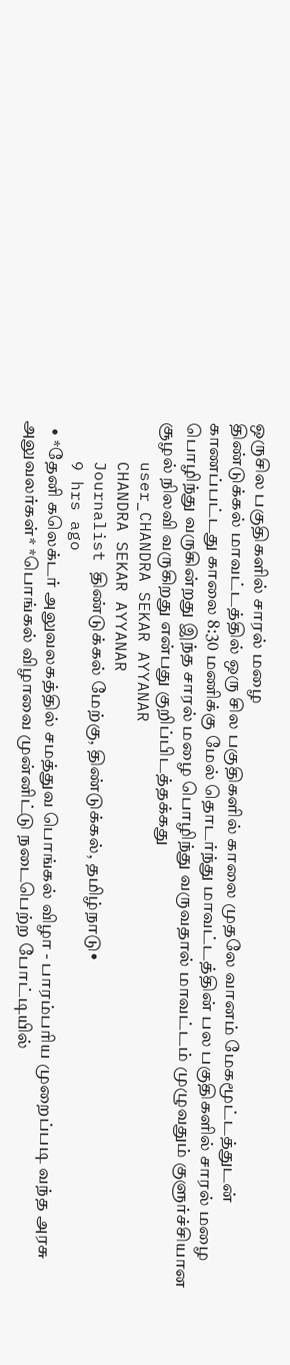ஒருசில பகுதிகளில் சாரல் மழை
திண்டுக்கல் மாவட்டத்தில் ஒரு சில பகுதிகளில் காலை முதலே வானம் மேகமூட்டத்துடன் காணப்பட்டது காலை 8:30 மணிக்கு மேல் தொடர்ந்து மாவட்டத்தின் பல பகுதிகளில் சாரல் மழை பொழிந்து வருகின்றது இந்த சாரல் மழை பொழிந்து வருவதால் மாவட்டம் முழுவதும் குளுர்ச்சியான சூழல் நிலவி வருகிறது என்பது குறிப்பிடத்தக்கது
    user_CHANDRA SEKAR AYYANAR
    CHANDRA SEKAR AYYANAR
    Journalist திண்டுக்கல் மேற்கு, திண்டுக்கல், தமிழ்நாடு•
    9 hrs ago
  • *தேனி கலெக்டர் அலுவலகத்தில் சமத்துவ பொங்கல் விழா - பாரம்பரிய முறைப்படி வந்த அரசு அலுவலர்கள்* *பொங்கல் விழாவை முன்னிட்டு நடைபெற்ற போட்டியில்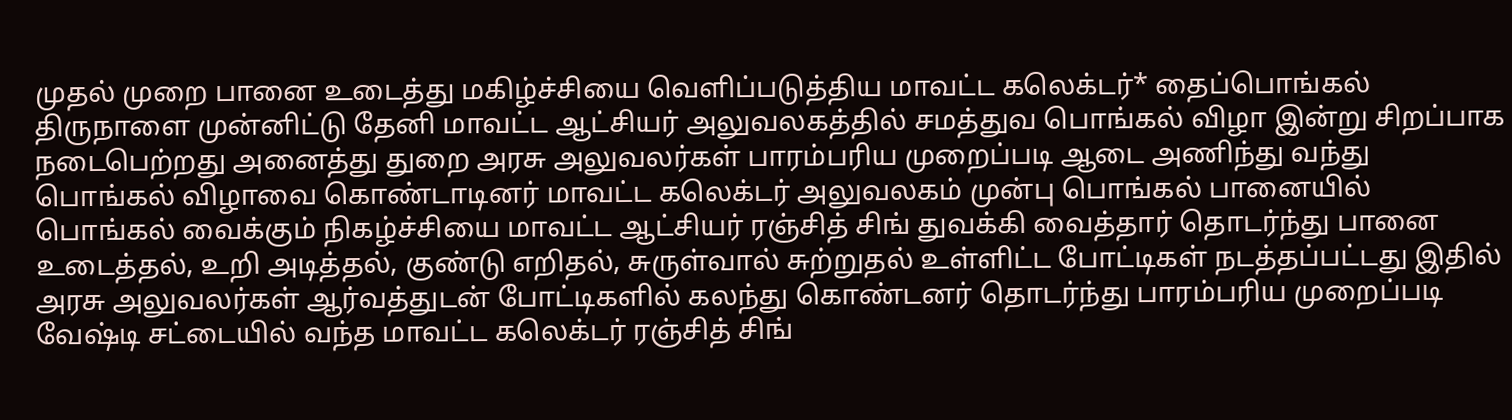முதல் முறை பானை உடைத்து மகிழ்ச்சியை வெளிப்படுத்திய மாவட்ட கலெக்டர்* தைப்பொங்கல் திருநாளை முன்னிட்டு தேனி மாவட்ட ஆட்சியர் அலுவலகத்தில் சமத்துவ பொங்கல் விழா இன்று சிறப்பாக நடைபெற்றது அனைத்து துறை அரசு அலுவலர்கள் பாரம்பரிய முறைப்படி ஆடை அணிந்து வந்து பொங்கல் விழாவை கொண்டாடினர் மாவட்ட கலெக்டர் அலுவலகம் முன்பு பொங்கல் பானையில் பொங்கல் வைக்கும் நிகழ்ச்சியை மாவட்ட ஆட்சியர் ரஞ்சித் சிங் துவக்கி வைத்தார் தொடர்ந்து பானை உடைத்தல், உறி அடித்தல், குண்டு எறிதல், சுருள்வால் சுற்றுதல் உள்ளிட்ட போட்டிகள் நடத்தப்பட்டது இதில் அரசு அலுவலர்கள் ஆர்வத்துடன் போட்டிகளில் கலந்து கொண்டனர் தொடர்ந்து பாரம்பரிய முறைப்படி வேஷ்டி சட்டையில் வந்த மாவட்ட கலெக்டர் ரஞ்சித் சிங்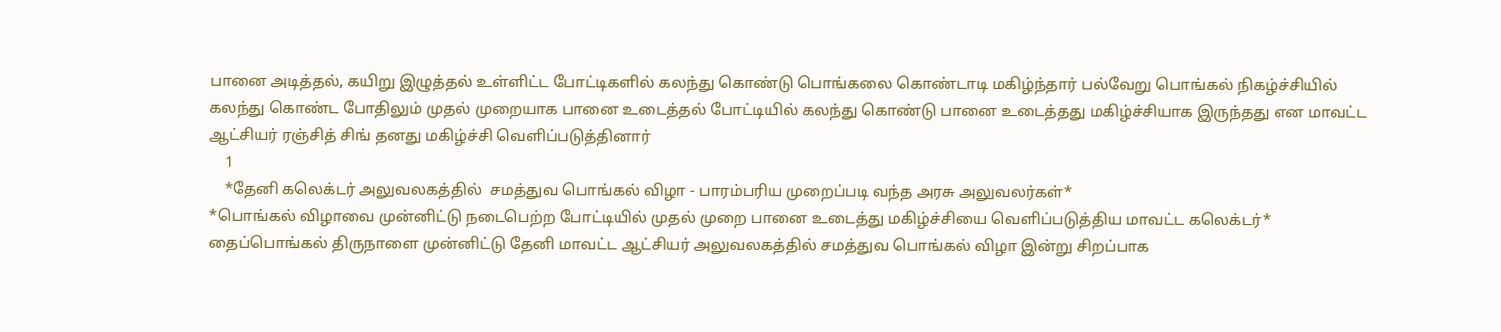பானை அடித்தல், கயிறு இழுத்தல் உள்ளிட்ட போட்டிகளில் கலந்து கொண்டு பொங்கலை கொண்டாடி மகிழ்ந்தார் பல்வேறு பொங்கல் நிகழ்ச்சியில் கலந்து கொண்ட போதிலும் முதல் முறையாக பானை உடைத்தல் போட்டியில் கலந்து கொண்டு பானை உடைத்தது மகிழ்ச்சியாக இருந்தது என மாவட்ட ஆட்சியர் ரஞ்சித் சிங் தனது மகிழ்ச்சி வெளிப்படுத்தினார்
    1
    *தேனி கலெக்டர் அலுவலகத்தில்  சமத்துவ பொங்கல் விழா - பாரம்பரிய முறைப்படி வந்த அரசு அலுவலர்கள்*
*பொங்கல் விழாவை முன்னிட்டு நடைபெற்ற போட்டியில் முதல் முறை பானை உடைத்து மகிழ்ச்சியை வெளிப்படுத்திய மாவட்ட கலெக்டர்*
தைப்பொங்கல் திருநாளை முன்னிட்டு தேனி மாவட்ட ஆட்சியர் அலுவலகத்தில் சமத்துவ பொங்கல் விழா இன்று சிறப்பாக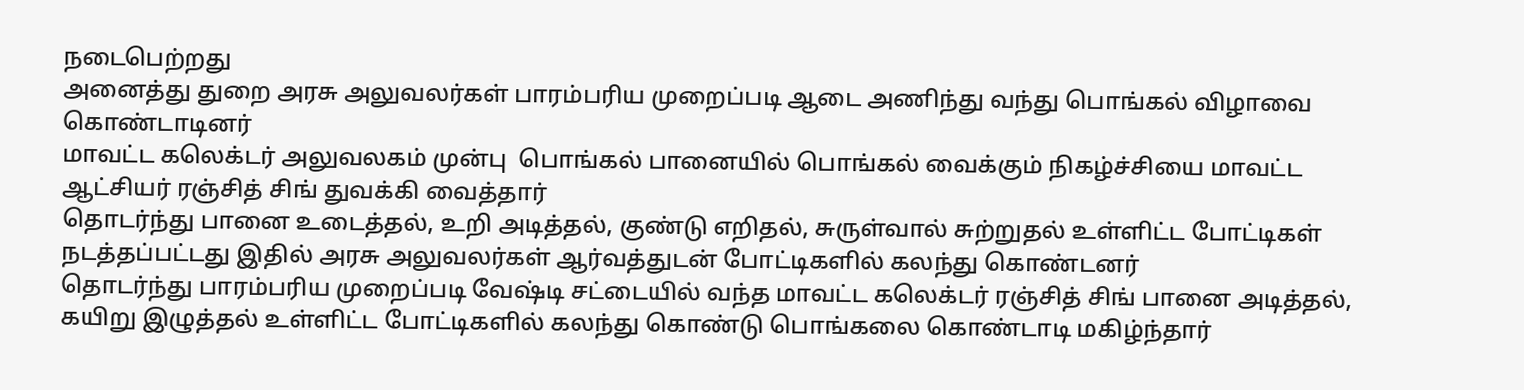நடைபெற்றது
அனைத்து துறை அரசு அலுவலர்கள் பாரம்பரிய முறைப்படி ஆடை அணிந்து வந்து பொங்கல் விழாவை கொண்டாடினர்
மாவட்ட கலெக்டர் அலுவலகம் முன்பு  பொங்கல் பானையில் பொங்கல் வைக்கும் நிகழ்ச்சியை மாவட்ட ஆட்சியர் ரஞ்சித் சிங் துவக்கி வைத்தார்
தொடர்ந்து பானை உடைத்தல், உறி அடித்தல், குண்டு எறிதல், சுருள்வால் சுற்றுதல் உள்ளிட்ட போட்டிகள் நடத்தப்பட்டது இதில் அரசு அலுவலர்கள் ஆர்வத்துடன் போட்டிகளில் கலந்து கொண்டனர்
தொடர்ந்து பாரம்பரிய முறைப்படி வேஷ்டி சட்டையில் வந்த மாவட்ட கலெக்டர் ரஞ்சித் சிங் பானை அடித்தல், கயிறு இழுத்தல் உள்ளிட்ட போட்டிகளில் கலந்து கொண்டு பொங்கலை கொண்டாடி மகிழ்ந்தார்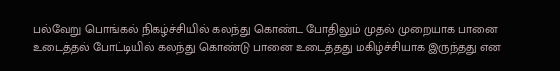பல்வேறு பொங்கல் நிகழ்ச்சியில் கலந்து கொண்ட போதிலும் முதல் முறையாக பானை உடைத்தல் போட்டியில் கலந்து கொண்டு பானை உடைத்தது மகிழ்ச்சியாக இருந்தது என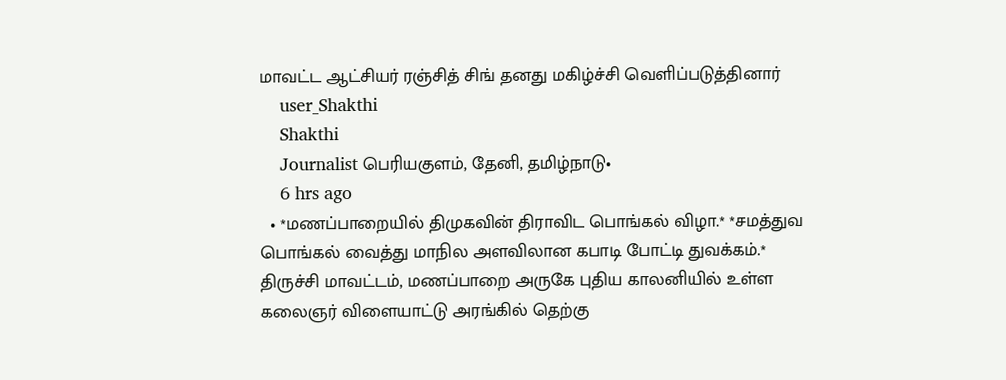மாவட்ட ஆட்சியர் ரஞ்சித் சிங் தனது மகிழ்ச்சி வெளிப்படுத்தினார்
    user_Shakthi
    Shakthi
    Journalist பெரியகுளம், தேனி, தமிழ்நாடு•
    6 hrs ago
  • *மணப்பாறையில் திமுகவின் திராவிட பொங்கல் விழா.* *சமத்துவ பொங்கல் வைத்து மாநில அளவிலான கபாடி போட்டி துவக்கம்.* திருச்சி மாவட்டம், மணப்பாறை அருகே புதிய காலனியில் உள்ள கலைஞர் விளையாட்டு அரங்கில் தெற்கு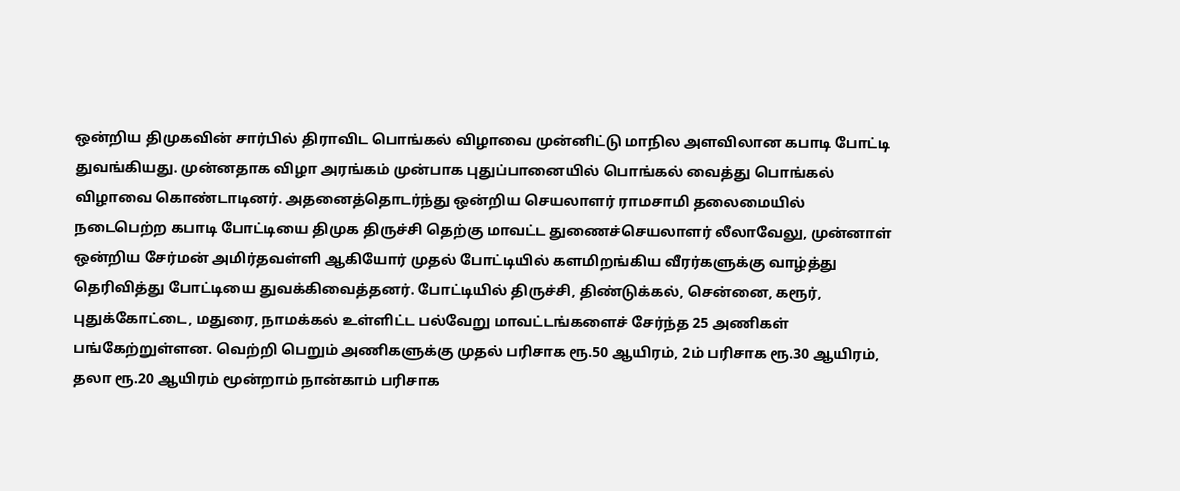ஒன்றிய திமுகவின் சார்பில் திராவிட பொங்கல் விழாவை முன்னிட்டு மாநில அளவிலான கபாடி போட்டி துவங்கியது. முன்னதாக விழா அரங்கம் முன்பாக புதுப்பானையில் பொங்கல் வைத்து பொங்கல் விழாவை கொண்டாடினர். அதனைத்தொடர்ந்து ஒன்றிய செயலாளர் ராமசாமி தலைமையில் நடைபெற்ற கபாடி போட்டியை திமுக திருச்சி தெற்கு மாவட்ட துணைச்செயலாளர் லீலாவேலு, முன்னாள் ஒன்றிய சேர்மன் அமிர்தவள்ளி ஆகியோர் முதல் போட்டியில் களமிறங்கிய வீரர்களுக்கு வாழ்த்து தெரிவித்து போட்டியை துவக்கிவைத்தனர். போட்டியில் திருச்சி, திண்டுக்கல், சென்னை, கரூர், புதுக்கோட்டை, மதுரை, நாமக்கல் உள்ளிட்ட பல்வேறு மாவட்டங்களைச் சேர்ந்த 25 அணிகள் பங்கேற்றுள்ளன. வெற்றி பெறும் அணிகளுக்கு முதல் பரிசாக ரூ.50 ஆயிரம், 2ம் பரிசாக ரூ.30 ஆயிரம், தலா ரூ.20 ஆயிரம் மூன்றாம் நான்காம் பரிசாக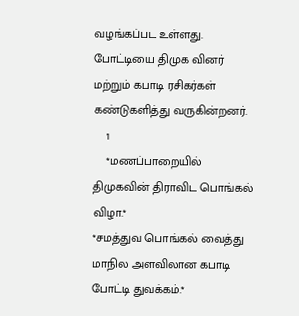வழங்கப்பட உள்ளது. போட்டியை திமுக வினர் மற்றும் கபாடி ரசிகர்கள் கண்டுகளித்து வருகின்றனர்.
    1
    *மணப்பாறையில் திமுகவின் திராவிட பொங்கல் விழா.*
*சமத்துவ பொங்கல் வைத்து மாநில அளவிலான கபாடி போட்டி துவக்கம்.*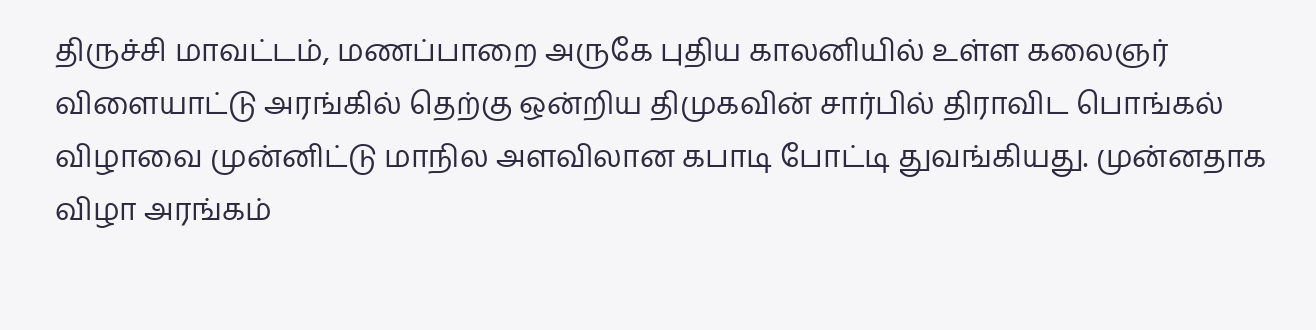திருச்சி மாவட்டம், மணப்பாறை அருகே புதிய காலனியில் உள்ள கலைஞர் விளையாட்டு அரங்கில் தெற்கு ஒன்றிய திமுகவின் சார்பில் திராவிட பொங்கல் விழாவை முன்னிட்டு மாநில அளவிலான கபாடி போட்டி துவங்கியது. முன்னதாக விழா அரங்கம்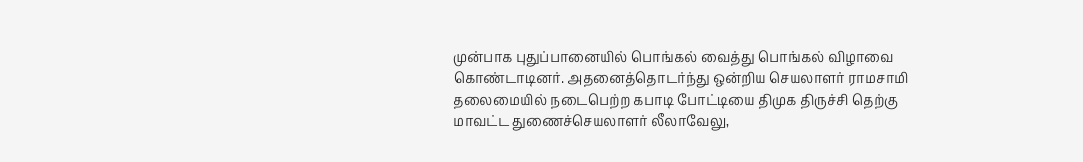முன்பாக புதுப்பானையில் பொங்கல் வைத்து பொங்கல் விழாவை கொண்டாடினர். அதனைத்தொடர்ந்து ஒன்றிய செயலாளர் ராமசாமி தலைமையில் நடைபெற்ற கபாடி போட்டியை திமுக திருச்சி தெற்கு மாவட்ட துணைச்செயலாளர் லீலாவேலு,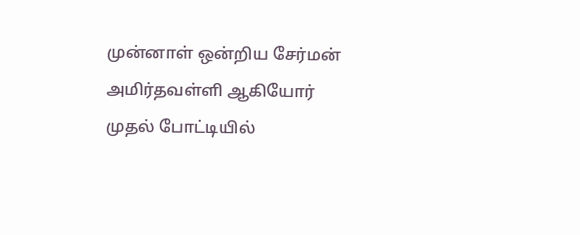முன்னாள் ஒன்றிய சேர்மன் அமிர்தவள்ளி ஆகியோர் முதல் போட்டியில்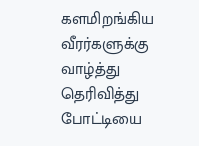களமிறங்கிய வீரர்களுக்கு வாழ்த்து தெரிவித்து போட்டியை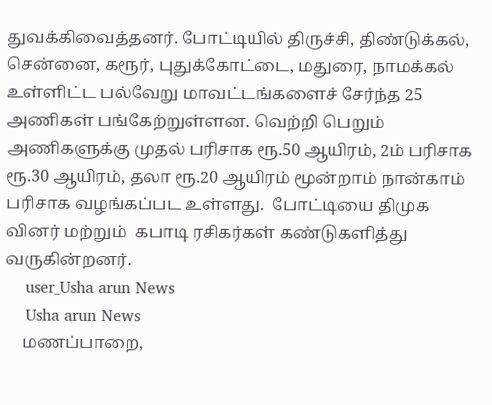துவக்கிவைத்தனர். போட்டியில் திருச்சி, திண்டுக்கல், சென்னை, கரூர், புதுக்கோட்டை, மதுரை, நாமக்கல் உள்ளிட்ட பல்வேறு மாவட்டங்களைச் சேர்ந்த 25 அணிகள் பங்கேற்றுள்ளன. வெற்றி பெறும் அணிகளுக்கு முதல் பரிசாக ரூ.50 ஆயிரம், 2ம் பரிசாக ரூ.30 ஆயிரம், தலா ரூ.20 ஆயிரம் மூன்றாம் நான்காம் பரிசாக வழங்கப்பட உள்ளது.  போட்டியை திமுக வினர் மற்றும்  கபாடி ரசிகர்கள் கண்டுகளித்து வருகின்றனர்.
    user_Usha arun News
    Usha arun News
    மணப்பாறை,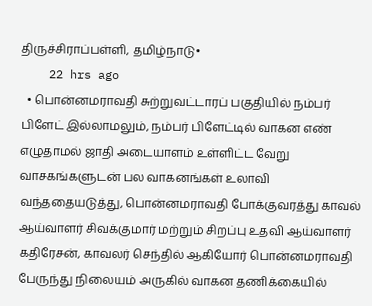திருச்சிராப்பள்ளி, தமிழ்நாடு•
    22 hrs ago
  • பொன்னமராவதி சுற்றுவட்டாரப் பகுதியில் நம்பர் பிளேட் இல்லாமலும், நம்பர் பிளேட்டில் வாகன எண் எழுதாமல் ஜாதி அடையாளம் உள்ளிட்ட வேறு வாசகங்களுடன் பல வாகனங்கள் உலாவி வந்ததையடுத்து, பொன்னமராவதி போக்குவரத்து காவல் ஆய்வாளர் சிவக்குமார் மற்றும் சிறப்பு உதவி ஆய்வாளர் கதிரேசன், காவலர் செந்தில் ஆகியோர் பொன்னமராவதி பேருந்து நிலையம் அருகில் வாகன தணிக்கையில்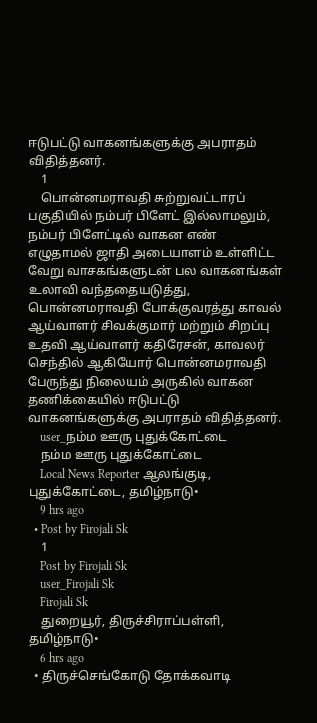ஈடுபட்டு வாகனங்களுக்கு அபராதம் விதித்தனர்.
    1
    பொன்னமராவதி சுற்றுவட்டாரப் பகுதியில் நம்பர் பிளேட் இல்லாமலும், நம்பர் பிளேட்டில் வாகன எண் எழுதாமல் ஜாதி அடையாளம் உள்ளிட்ட வேறு வாசகங்களுடன் பல வாகனங்கள் உலாவி வந்ததையடுத்து, பொன்னமராவதி போக்குவரத்து காவல் ஆய்வாளர் சிவக்குமார் மற்றும் சிறப்பு உதவி ஆய்வாளர் கதிரேசன், காவலர் செந்தில் ஆகியோர் பொன்னமராவதி பேருந்து நிலையம் அருகில் வாகன தணிக்கையில் ஈடுபட்டு வாகனங்களுக்கு அபராதம் விதித்தனர்.
    user_நம்ம ஊரு புதுக்கோட்டை
    நம்ம ஊரு புதுக்கோட்டை
    Local News Reporter ஆலங்குடி, புதுக்கோட்டை, தமிழ்நாடு•
    9 hrs ago
  • Post by Firojali Sk
    1
    Post by Firojali Sk
    user_Firojali Sk
    Firojali Sk
    துறையூர், திருச்சிராப்பள்ளி, தமிழ்நாடு•
    6 hrs ago
  • திருச்செங்கோடு தோக்கவாடி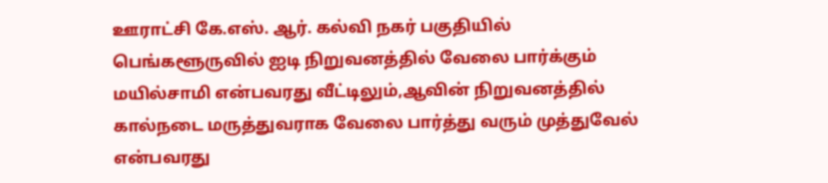ஊராட்சி கே.எஸ். ஆர். கல்வி நகர் பகுதியில் பெங்களூருவில் ஐடி நிறுவனத்தில் வேலை பார்க்கும் மயில்சாமி என்பவரது வீட்டிலும்,ஆவின் நிறுவனத்தில் கால்நடை மருத்துவராக வேலை பார்த்து வரும் முத்துவேல் என்பவரது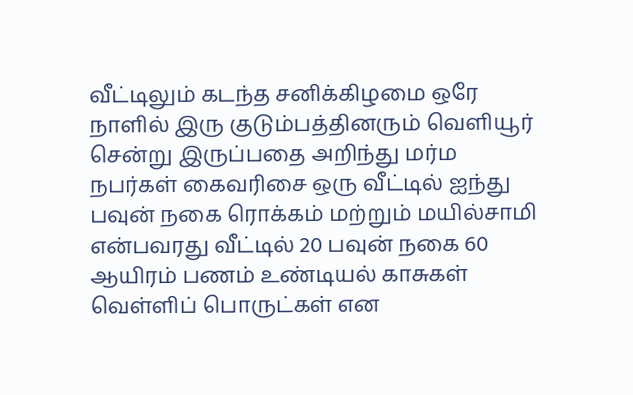வீட்டிலும் கடந்த சனிக்கிழமை ஒரே நாளில் இரு குடும்பத்தினரும் வெளியூர் சென்று இருப்பதை அறிந்து மர்ம நபர்கள் கைவரிசை ஒரு வீட்டில் ஐந்து பவுன் நகை ரொக்கம் மற்றும் மயில்சாமி என்பவரது வீட்டில் 20 பவுன் நகை 60 ஆயிரம் பணம் உண்டியல் காசுகள் வெள்ளிப் பொருட்கள் என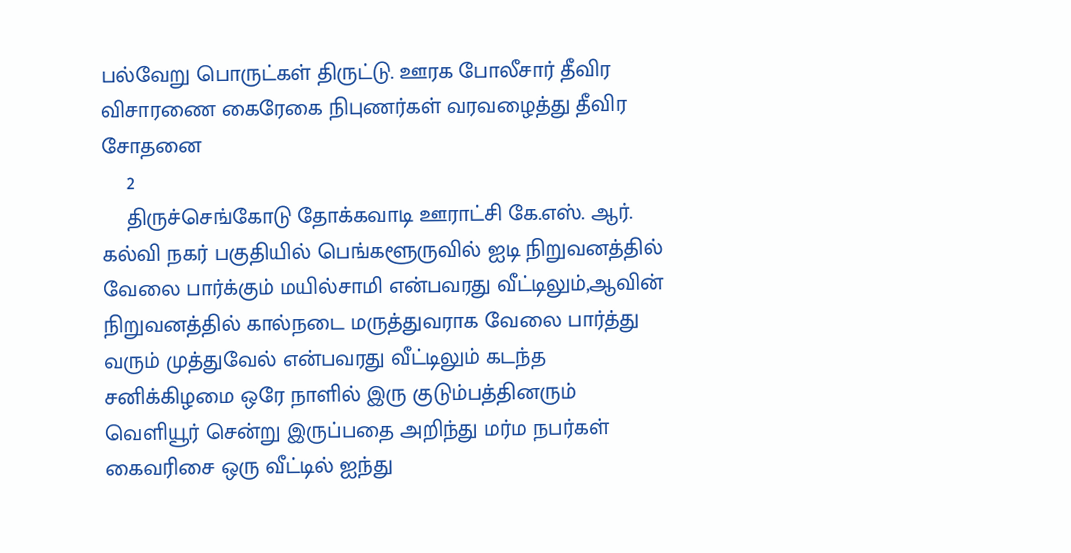பல்வேறு பொருட்கள் திருட்டு. ஊரக போலீசார் தீவிர விசாரணை கைரேகை நிபுணர்கள் வரவழைத்து தீவிர சோதனை
    2
    திருச்செங்கோடு தோக்கவாடி ஊராட்சி கே.எஸ். ஆர். கல்வி நகர் பகுதியில் பெங்களூருவில் ஐடி நிறுவனத்தில் வேலை பார்க்கும் மயில்சாமி என்பவரது வீட்டிலும்,ஆவின் நிறுவனத்தில் கால்நடை மருத்துவராக வேலை பார்த்து வரும் முத்துவேல் என்பவரது வீட்டிலும் கடந்த சனிக்கிழமை ஒரே நாளில் இரு குடும்பத்தினரும் வெளியூர் சென்று இருப்பதை அறிந்து மர்ம நபர்கள் கைவரிசை ஒரு வீட்டில் ஐந்து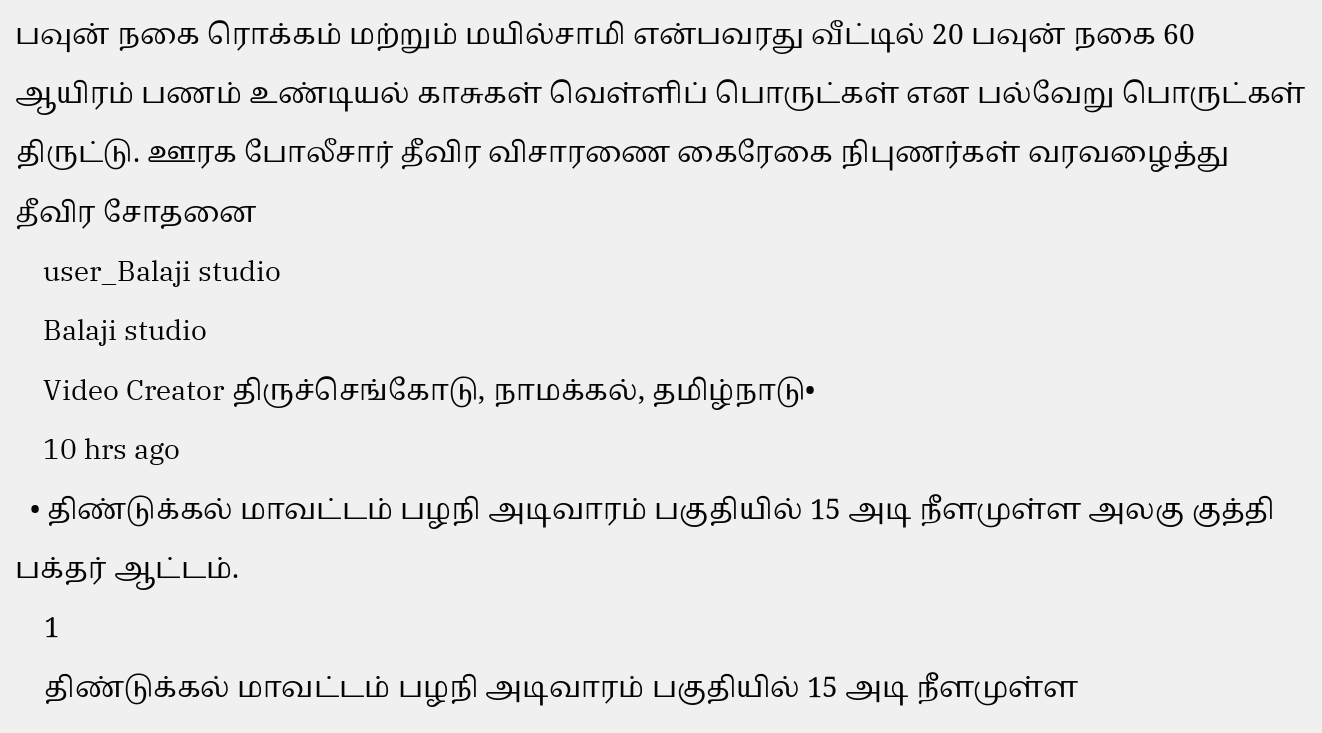பவுன் நகை ரொக்கம் மற்றும் மயில்சாமி என்பவரது வீட்டில் 20 பவுன் நகை 60 ஆயிரம் பணம் உண்டியல் காசுகள் வெள்ளிப் பொருட்கள் என பல்வேறு பொருட்கள் திருட்டு. ஊரக போலீசார் தீவிர விசாரணை கைரேகை நிபுணர்கள் வரவழைத்து தீவிர சோதனை
    user_Balaji studio
    Balaji studio
    Video Creator திருச்செங்கோடு, நாமக்கல், தமிழ்நாடு•
    10 hrs ago
  • திண்டுக்கல் மாவட்டம் பழநி அடிவாரம் பகுதியில் 15 அடி நீளமுள்ள அலகு குத்தி பக்தர் ஆட்டம்.
    1
    திண்டுக்கல் மாவட்டம் பழநி அடிவாரம் பகுதியில் 15 அடி நீளமுள்ள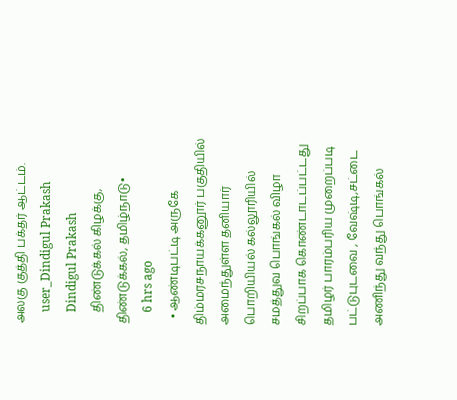அலகு குத்தி பக்தர் ஆட்டம்.
    user_Dindigul Prakash
    Dindigul Prakash
    திண்டுக்கல் கிழக்கு, திண்டுக்கல், தமிழ்நாடு•
    6 hrs ago
  • ஆண்டிபட்டி அருகே திம்மரசநாயக்கனூர் பகுதியில் அமைந்துள்ள தனியார் பொறியியல் கல்லூரியில் சமத்துவ பொங்கல் விழா சிறப்பாக கொண்டாடப்பட்டது தமிழர் பாரம்பரிய முறைப்படி பட்டுபுடவை , வேஷ்டி,சட்டை அணிந்து வந்து பொங்கல்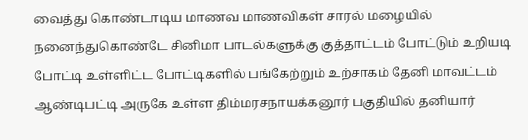வைத்து கொண்டாடிய மாணவ மாணவிகள் சாரல் மழையில் நனைந்துகொண்டே சினிமா பாடல்களுக்கு குத்தாட்டம் போட்டும் உறியடி போட்டி உள்ளிட்ட போட்டிகளில் பங்கேற்றும் உற்சாகம் தேனி மாவட்டம் ஆண்டிபட்டி அருகே உள்ள திம்மரசநாயக்கனூர் பகுதியில் தனியார்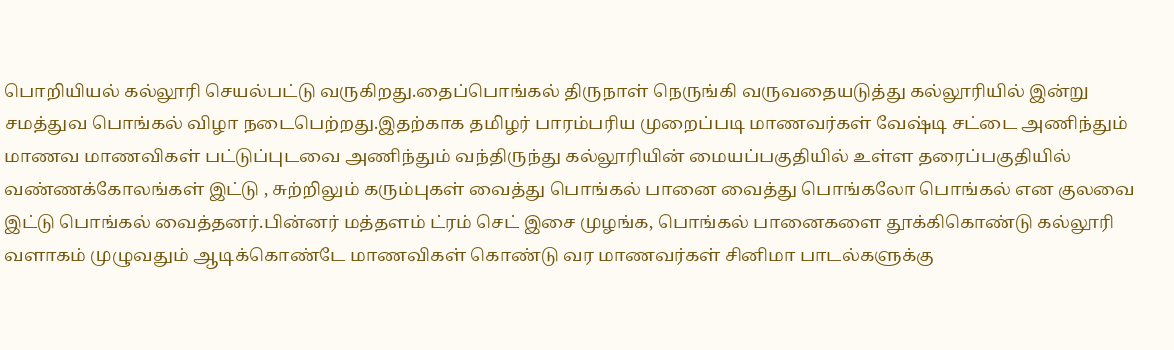பொறியியல் கல்லூரி செயல்பட்டு வருகிறது.தைப்பொங்கல் திருநாள் நெருங்கி வருவதையடுத்து கல்லூரியில் இன்று சமத்துவ பொங்கல் விழா நடைபெற்றது.இதற்காக தமிழர் பாரம்பரிய முறைப்படி மாணவர்கள் வேஷ்டி சட்டை அணிந்தும் மாணவ மாணவிகள் பட்டுப்புடவை அணிந்தும் வந்திருந்து கல்லூரியின் மையப்பகுதியில் உள்ள தரைப்பகுதியில் வண்ணக்கோலங்கள் இட்டு , சுற்றிலும் கரும்புகள் வைத்து பொங்கல் பானை வைத்து பொங்கலோ பொங்கல் என குலவை இட்டு பொங்கல் வைத்தனர்.பின்னர் மத்தளம் ட்ரம் செட் இசை முழங்க, பொங்கல் பானைகளை தூக்கிகொண்டு கல்லூரி வளாகம் முழுவதும் ஆடிக்கொண்டே மாணவிகள் கொண்டு வர மாணவர்கள் சினிமா பாடல்களுக்கு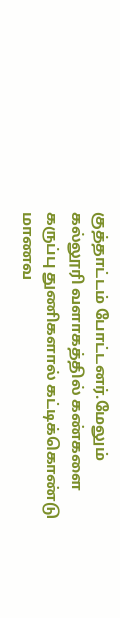குத்தாட்டம் போட்டனர்.மேலும் கல்லூரி வளாகத்தில் கண்களை கருப்பு துணிகளால் கட்டிக்கொண்டு மாணவ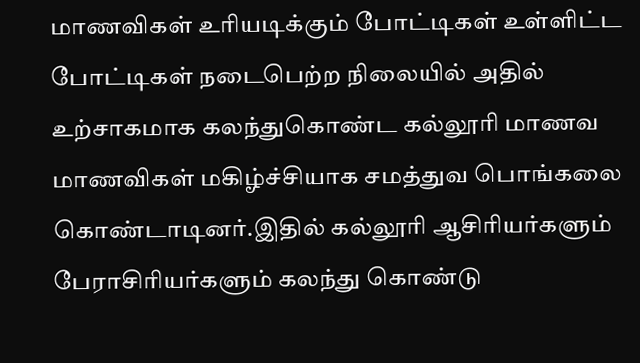மாணவிகள் உரியடிக்கும் போட்டிகள் உள்ளிட்ட போட்டிகள் நடைபெற்ற நிலையில் அதில் உற்சாகமாக கலந்துகொண்ட கல்லூரி மாணவ மாணவிகள் மகிழ்ச்சியாக சமத்துவ பொங்கலை கொண்டாடினர்.இதில் கல்லூரி ஆசிரியர்களும் பேராசிரியர்களும் கலந்து கொண்டு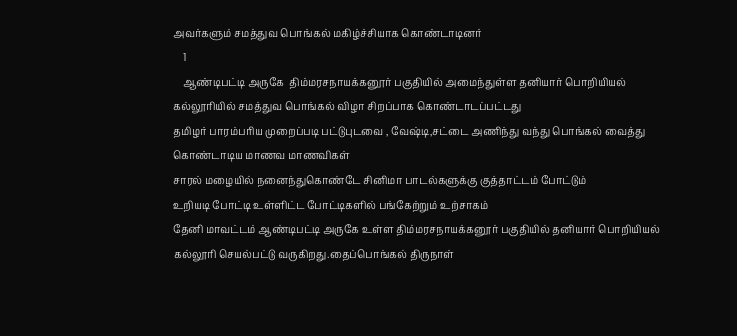அவர்களும் சமத்துவ பொங்கல் மகிழ்ச்சியாக கொண்டாடினர்
    1
    ஆண்டிபட்டி அருகே  திம்மரசநாயக்கனூர் பகுதியில் அமைந்துள்ள தனியார் பொறியியல் கல்லூரியில் சமத்துவ பொங்கல் விழா சிறப்பாக கொண்டாடப்பட்டது
தமிழர் பாரம்பரிய முறைப்படி பட்டுபுடவை , வேஷ்டி,சட்டை அணிந்து வந்து பொங்கல் வைத்து கொண்டாடிய மாணவ மாணவிகள்
சாரல் மழையில் நனைந்துகொண்டே சினிமா பாடல்களுக்கு குத்தாட்டம் போட்டும்
உறியடி போட்டி உள்ளிட்ட போட்டிகளில் பங்கேற்றும் உற்சாகம்
தேனி மாவட்டம் ஆண்டிபட்டி அருகே உள்ள திம்மரசநாயக்கனூர் பகுதியில் தனியார் பொறியியல் கல்லூரி செயல்பட்டு வருகிறது.தைப்பொங்கல் திருநாள்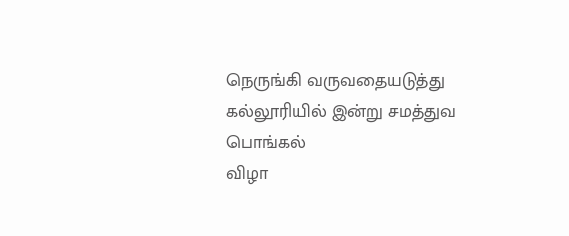நெருங்கி வருவதையடுத்து
கல்லூரியில் இன்று சமத்துவ பொங்கல்
விழா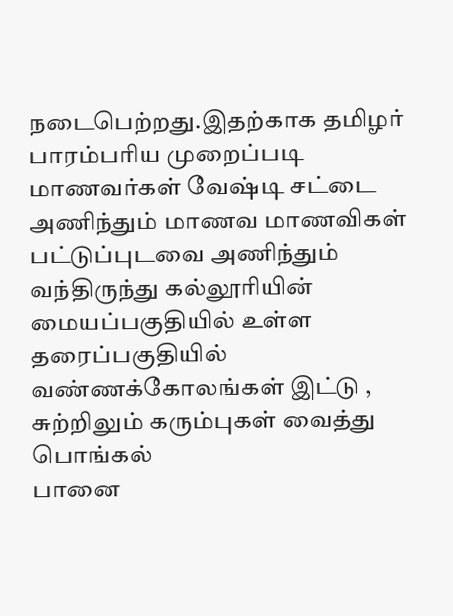நடைபெற்றது.இதற்காக தமிழர் பாரம்பரிய முறைப்படி மாணவர்கள் வேஷ்டி சட்டை அணிந்தும் மாணவ மாணவிகள் பட்டுப்புடவை அணிந்தும் வந்திருந்து கல்லூரியின் மையப்பகுதியில் உள்ள தரைப்பகுதியில் வண்ணக்கோலங்கள் இட்டு , சுற்றிலும் கரும்புகள் வைத்து பொங்கல்
பானை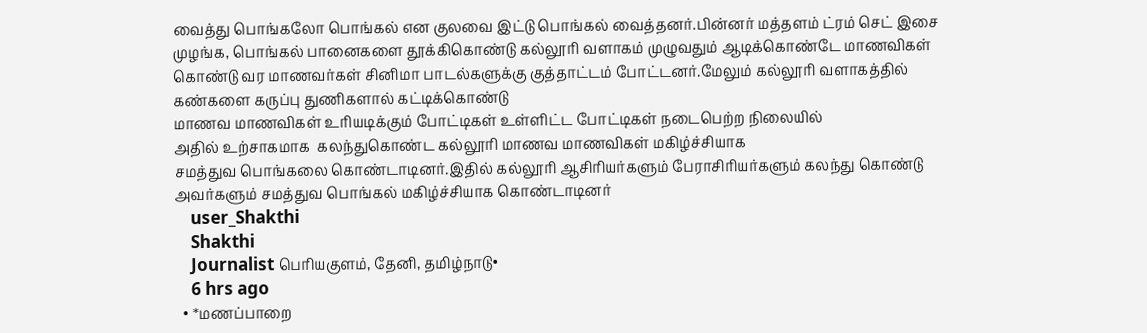வைத்து பொங்கலோ பொங்கல் என குலவை இட்டு பொங்கல் வைத்தனர்.பின்னர் மத்தளம் ட்ரம் செட் இசை முழங்க, பொங்கல் பானைகளை தூக்கிகொண்டு கல்லூரி வளாகம் முழுவதும் ஆடிக்கொண்டே மாணவிகள் கொண்டு வர மாணவர்கள் சினிமா பாடல்களுக்கு குத்தாட்டம் போட்டனர்.மேலும் கல்லூரி வளாகத்தில் கண்களை கருப்பு துணிகளால் கட்டிக்கொண்டு
மாணவ மாணவிகள் உரியடிக்கும் போட்டிகள் உள்ளிட்ட போட்டிகள் நடைபெற்ற நிலையில்
அதில் உற்சாகமாக  கலந்துகொண்ட கல்லூரி மாணவ மாணவிகள் மகிழ்ச்சியாக
சமத்துவ பொங்கலை கொண்டாடினர்.இதில் கல்லூரி ஆசிரியர்களும் பேராசிரியர்களும் கலந்து கொண்டு அவர்களும் சமத்துவ பொங்கல் மகிழ்ச்சியாக கொண்டாடினர்
    user_Shakthi
    Shakthi
    Journalist பெரியகுளம், தேனி, தமிழ்நாடு•
    6 hrs ago
  • *மணப்பாறை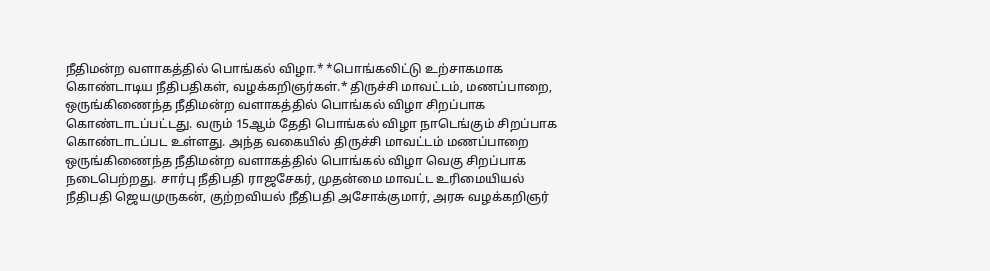நீதிமன்ற வளாகத்தில் பொங்கல் விழா.* *பொங்கலிட்டு உற்சாகமாக கொண்டாடிய நீதிபதிகள், வழக்கறிஞர்கள்.* திருச்சி மாவட்டம், மணப்பாறை, ஒருங்கிணைந்த நீதிமன்ற வளாகத்தில் பொங்கல் விழா சிறப்பாக கொண்டாடப்பட்டது. வரும் 15ஆம் தேதி பொங்கல் விழா நாடெங்கும் சிறப்பாக கொண்டாடப்பட உள்ளது. அந்த வகையில் திருச்சி மாவட்டம் மணப்பாறை ஒருங்கிணைந்த நீதிமன்ற வளாகத்தில் பொங்கல் விழா வெகு சிறப்பாக நடைபெற்றது. சார்பு நீதிபதி ராஜசேகர், முதன்மை மாவட்ட உரிமையியல் நீதிபதி ஜெயமுருகன், குற்றவியல் நீதிபதி அசோக்குமார், அரசு வழக்கறிஞர்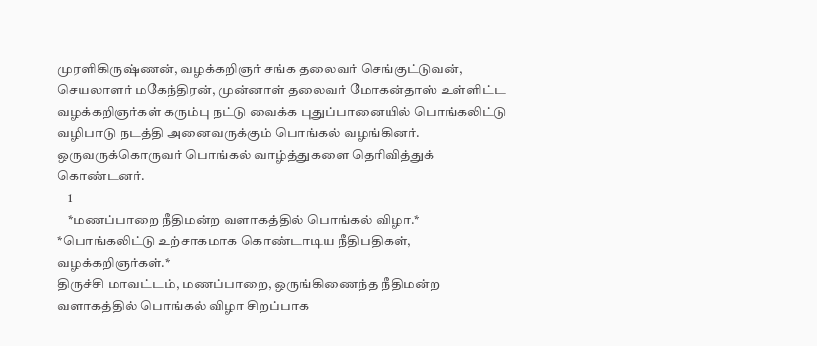முரளிகிருஷ்ணன், வழக்கறிஞர் சங்க தலைவர் செங்குட்டுவன், செயலாளர் மகேந்திரன், முன்னாள் தலைவர் மோகன்தாஸ் உள்ளிட்ட வழக்கறிஞர்கள் கரும்பு நட்டு வைக்க புதுப்பானையில் பொங்கலிட்டு வழிபாடு நடத்தி அனைவருக்கும்‌ பொங்கல் வழங்கினர். ஒருவருக்கொருவர் பொங்கல் வாழ்த்துகளை தெரிவித்துக் கொண்டனர்.
    1
    *மணப்பாறை நீதிமன்ற வளாகத்தில் பொங்கல் விழா.*
*பொங்கலிட்டு உற்சாகமாக கொண்டாடிய நீதிபதிகள், வழக்கறிஞர்கள்.*
திருச்சி மாவட்டம், மணப்பாறை, ஒருங்கிணைந்த நீதிமன்ற வளாகத்தில் பொங்கல் விழா சிறப்பாக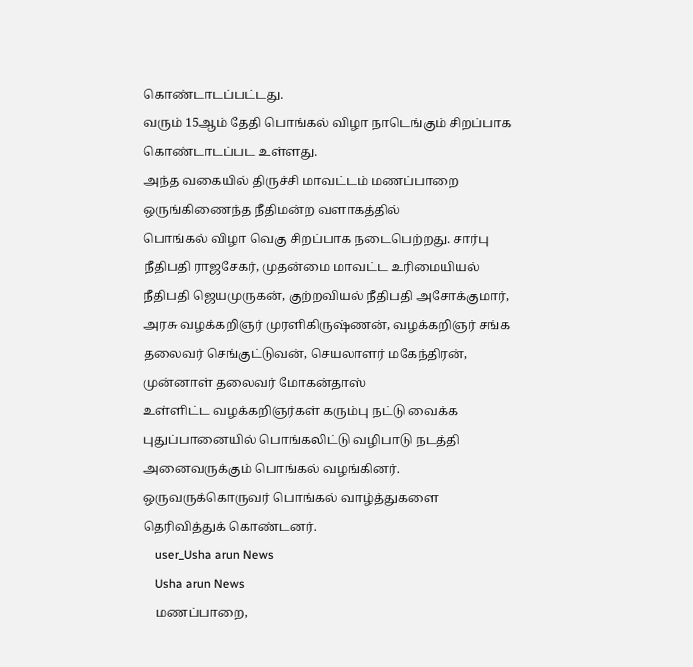கொண்டாடப்பட்டது.
வரும் 15ஆம் தேதி பொங்கல் விழா நாடெங்கும் சிறப்பாக கொண்டாடப்பட உள்ளது.
அந்த வகையில் திருச்சி மாவட்டம் மணப்பாறை ஒருங்கிணைந்த நீதிமன்ற வளாகத்தில்
பொங்கல் விழா வெகு சிறப்பாக நடைபெற்றது. சார்பு நீதிபதி ராஜசேகர், முதன்மை மாவட்ட உரிமையியல் நீதிபதி ஜெயமுருகன், குற்றவியல் நீதிபதி அசோக்குமார், அரசு வழக்கறிஞர் முரளிகிருஷ்ணன், வழக்கறிஞர் சங்க தலைவர் செங்குட்டுவன், செயலாளர் மகேந்திரன், முன்னாள் தலைவர் மோகன்தாஸ்
உள்ளிட்ட வழக்கறிஞர்கள் கரும்பு நட்டு வைக்க
புதுப்பானையில் பொங்கலிட்டு வழிபாடு நடத்தி அனைவருக்கும்‌ பொங்கல் வழங்கினர். ஒருவருக்கொருவர் பொங்கல் வாழ்த்துகளை தெரிவித்துக் கொண்டனர்.
    user_Usha arun News
    Usha arun News
    மணப்பாறை,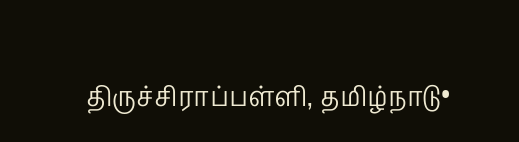திருச்சிராப்பள்ளி, தமிழ்நாடு•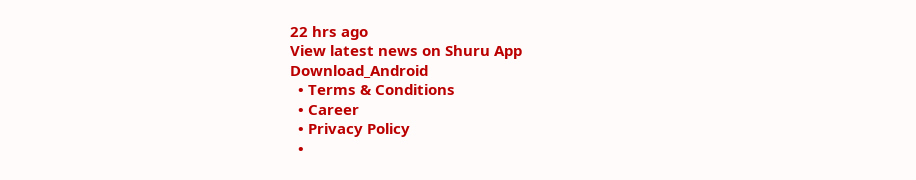22 hrs ago
View latest news on Shuru App
Download_Android
  • Terms & Conditions
  • Career
  • Privacy Policy
  •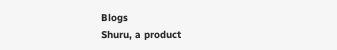Blogs
Shuru, a product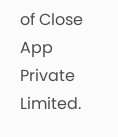of Close App Private Limited.